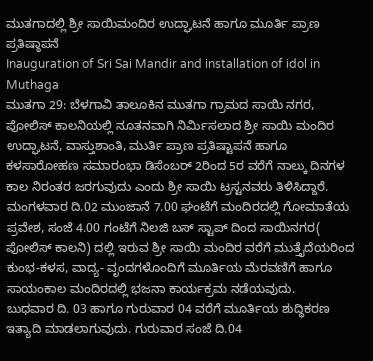ಮುತಗಾದಲ್ಲಿ ಶ್ರೀ ಸಾಯಿಮಂದಿರ ಉದ್ಘಾಟನೆ ಹಾಗೂ ಮೂರ್ತಿ ಪ್ರಾಣ ಪ್ರತಿಷ್ಠಾಪನೆ
Inauguration of Sri Sai Mandir and installation of idol in Muthaga
ಮುತಗಾ 29: ಬೆಳಗಾವಿ ತಾಲೂಕಿನ ಮುತಗಾ ಗ್ರಾಮದ ಸಾಯಿ ನಗರ, ಪೋಲಿಸ್ ಕಾಲನಿಯಲ್ಲಿ ನೂತನವಾಗಿ ನಿರ್ಮಿಸಲಾದ ಶ್ರೀ ಸಾಯಿ ಮಂದಿರ ಉದ್ಘಾಟನೆ, ವಾಸ್ತುಶಾಂತಿ, ಮುರ್ತಿ ಪ್ರಾಣ ಪ್ರತಿಷ್ಟಾಪನೆ ಹಾಗೂ ಕಳಸಾರೋಹಣ ಸಮಾರಂಭಾ ಡಿಸೆಂಬರ್ 2ರಿಂದ 5ರ ವರೆಗೆ ನಾಲ್ಕು ದಿನಗಳ ಕಾಲ ನಿರಂತರ ಜರಗುವುದು ಎಂದು ಶ್ರೀ ಸಾಯಿ ಟ್ರಸ್ಟನವರು ತಿಳಿಸಿದ್ದಾರೆ.
ಮಂಗಳವಾರ ದಿ.02 ಮುಂಜಾನೆ 7.00 ಘಂಟೆಗೆ ಮಂದಿರದಲ್ಲಿ ಗೋಮಾತೆಯ ಪ್ರವೇಶ, ಸಂಜೆ 4.00 ಗಂಟೆಗೆ ನಿಲಜಿ ಬಸ್ ಸ್ಟಾಪ್ ದಿಂದ ಸಾಯಿನಗರ( ಪೋಲಿಸ್ ಕಾಲನಿ) ದಲ್ಲಿ ಇರುವ ಶ್ರೀ ಸಾಯಿ ಮಂದಿರ ವರೆಗೆ ಮುತ್ತೈದೆಯರಿಂದ ಕುಂಭ-ಕಳಸ, ವಾದ್ಯ- ವೃಂದಗಳೊಂದಿಗೆ ಮೂರ್ತಿಯ ಮೆರವಣಿಗೆ ಹಾಗೂ ಸಾಯಂಕಾಲ ಮಂದಿರದಲ್ಲಿ ಭಜನಾ ಕಾರ್ಯಕ್ರಮ ನಡೆಯವುದು.
ಬುಧವಾರ ದಿ. 03 ಹಾಗೂ ಗುರುವಾರ 04 ವರೆಗೆ ಮೂರ್ತಿಯ ಶುದ್ಧಿಕರಣ ಇತ್ಯಾದಿ ಮಾಡಲಾಗುವುದು. ಗುರುವಾರ ಸಂಜೆ ದಿ.04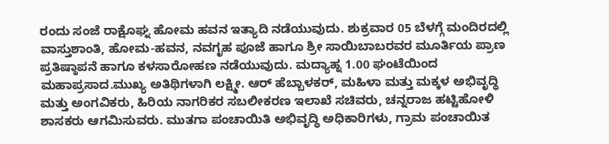ರಂದು ಸಂಜೆ ರಾಕ್ಷೊಘ್ನ ಹೋಮ ಹವನ ಇತ್ಯಾದಿ ನಡೆಯುವುದು. ಶುಕ್ರವಾರ 05 ಬೆಳಗ್ಗೆ ಮಂದಿರದಲ್ಲಿ ವಾಸ್ತುಶಾಂತಿ, ಹೋಮ-ಹವನ, ನವಗೃಹ ಪೂಜೆ ಹಾಗೂ ಶ್ರೀ ಸಾಯಿಬಾಬರವರ ಮೂರ್ತಿಯ ಪ್ರಾಣ ಪ್ರತಿಷ್ಠಾಪನೆ ಹಾಗೂ ಕಳಸಾರೋಹಣ ನಡೆಯುವುದು. ಮದ್ಯಾಹ್ನ 1.00 ಘಂಟೆಯಿಂದ ಮಹಾಪ್ರಸಾದ.ಮುಖ್ಯ ಅತಿಥಿಗಳಾಗಿ ಲಕ್ಷ್ಮೀ. ಆರ್ ಹೆಬ್ಬಾಳಕರ್, ಮಹಿಳಾ ಮತ್ತು ಮಕ್ಕಳ ಅಭಿವೃದ್ಧಿ ಮತ್ತು ಅಂಗವಿಕರು, ಹಿರಿಯ ನಾಗರಿಕರ ಸಬಲೀಕರಣ ಇಲಾಖೆ ಸಚಿವರು, ಚನ್ನರಾಜ ಹಟ್ಟಿಹೋಳಿ ಶಾಸಕರು ಆಗಮಿಸುವರು. ಮುತಗಾ ಪಂಚಾಯಿತಿ ಅಭಿವೃದ್ಧಿ ಅಧಿಕಾರಿಗಳು, ಗ್ರಾಮ ಪಂಚಾಯಿತ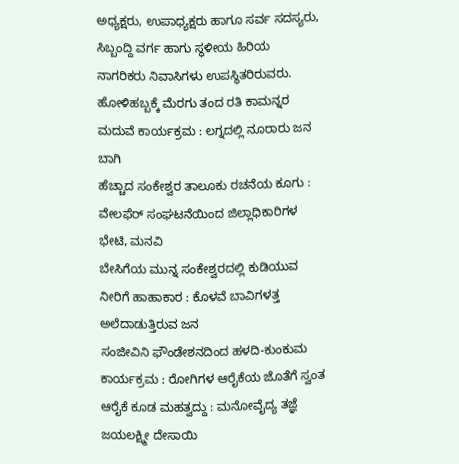ಅಧ್ಯಕ್ಷರು, ಉಪಾಧ್ಯಕ್ಷರು ಹಾಗೂ ಸರ್ವ ಸದಸ್ಯರು, ಸಿಬ್ಬಂದ್ದಿ ವರ್ಗ ಹಾಗು ಸ್ಥಳೀಯ ಹಿರಿಯ ನಾಗರಿಕರು ನಿವಾಸಿಗಳು ಉಪಸ್ಥಿತರಿರುವರು.
ಹೋಳಿಹಬ್ಬಕ್ಕೆ ಮೆರಗು ತಂದ ರತಿ ಕಾಮನ್ನರ ಮದುವೆ ಕಾರ್ಯಕ್ರಮ : ಲಗ್ನದಲ್ಲಿ ನೂರಾರು ಜನ ಬಾಗಿ
ಹೆಚ್ಚಾದ ಸಂಕೇಶ್ವರ ತಾಲೂಕು ರಚನೆಯ ಕೂಗು : ವೇಲಫೆರ್ ಸಂಘಟನೆಯಿಂದ ಜಿಲ್ಲಾಧಿಕಾರಿಗಳ ಭೇಟಿ, ಮನವಿ
ಬೇಸಿಗೆಯ ಮುನ್ನ ಸಂಕೇಶ್ವರದಲ್ಲಿ ಕುಡಿಯುವ ನೀರಿಗೆ ಹಾಹಾಕಾರ : ಕೊಳವೆ ಬಾವಿಗಳತ್ತ ಅಲೆದಾಡುತ್ತಿರುವ ಜನ
ಸಂಜೀವಿನಿ ಫೌಂಡೇಶನದಿಂದ ಹಳದಿ-ಕುಂಕುಮ ಕಾರ್ಯಕ್ರಮ : ರೋಗಿಗಳ ಆರೈಕೆಯ ಜೊತೆಗೆ ಸ್ವಂತ ಆರೈಕೆ ಕೂಡ ಮಹತ್ವದ್ದು : ಮನೋವೈದ್ಯ ತಜ್ಞೆ ಜಯಲಕ್ಷ್ಮೀ ದೇಸಾಯಿ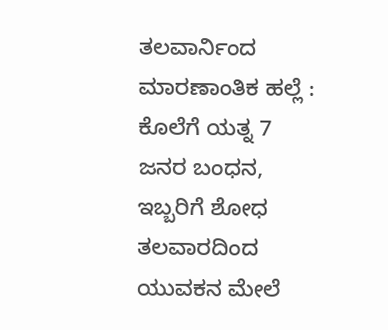ತಲವಾರ್ನಿಂದ ಮಾರಣಾಂತಿಕ ಹಲ್ಲೆ : ಕೊಲೆಗೆ ಯತ್ನ 7 ಜನರ ಬಂಧನ, ಇಬ್ಬರಿಗೆ ಶೋಧ
ತಲವಾರದಿಂದ ಯುವಕನ ಮೇಲೆ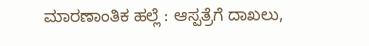ಮಾರಣಾಂತಿಕ ಹಲ್ಲೆ : ಆಸ್ಪತ್ರೆಗೆ ದಾಖಲು,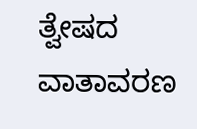ತ್ವೇಷದ ವಾತಾವರಣ